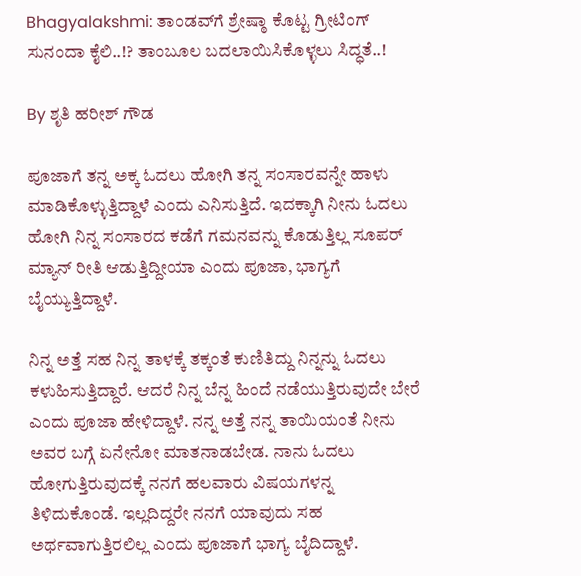Bhagyalakshmi: ತಾಂಡವ್‌ಗೆ ಶ್ರೇಷ್ಠಾ ಕೊಟ್ಟ ಗ್ರೀಟಿಂಗ್ ಸುನಂದಾ ಕೈಲಿ..!? ತಾಂಬೂಲ ಬದಲಾಯಿಸಿಕೊಳ್ಳಲು ಸಿದ್ಧತೆ..!

By ಶೃತಿ ಹರೀಶ್ ಗೌಡ

ಪೂಜಾಗೆ ತನ್ನ ಅಕ್ಕ ಓದಲು ಹೋಗಿ ತನ್ನ ಸಂಸಾರವನ್ನೇ ಹಾಳು ಮಾಡಿಕೊಳ್ಳುತ್ತಿದ್ದಾಳೆ ಎಂದು ಎನಿಸುತ್ತಿದೆ. ಇದಕ್ಕಾಗಿ ನೀನು ಓದಲು ಹೋಗಿ ನಿನ್ನ ಸಂಸಾರದ ಕಡೆಗೆ ಗಮನವನ್ನು ಕೊಡುತ್ತಿಲ್ಲ ಸೂಪರ್ ಮ್ಯಾನ್ ರೀತಿ ಆಡುತ್ತಿದ್ದೀಯಾ ಎಂದು ಪೂಜಾ, ಭಾಗ್ಯಗೆ ಬೈಯ್ಯುತ್ತಿದ್ದಾಳೆ.

ನಿನ್ನ ಅತ್ತೆ ಸಹ ನಿನ್ನ ತಾಳಕ್ಕೆ ತಕ್ಕಂತೆ ಕುಣಿತಿದ್ದು ನಿನ್ನನ್ನು ಓದಲು ಕಳುಹಿಸುತ್ತಿದ್ದಾರೆ. ಆದರೆ ನಿನ್ನ ಬೆನ್ನ ಹಿಂದೆ ನಡೆಯುತ್ತಿರುವುದೇ ಬೇರೆ ಎಂದು ಪೂಜಾ ಹೇಳಿದ್ದಾಳೆ. ನನ್ನ ಅತ್ತೆ ನನ್ನ ತಾಯಿಯಂತೆ ನೀನು ಅವರ ಬಗ್ಗೆ ಏನೇನೋ ಮಾತನಾಡಬೇಡ. ನಾನು ಓದಲು ಹೋಗುತ್ತಿರುವುದಕ್ಕೆ ನನಗೆ ಹಲವಾರು ವಿಷಯಗಳನ್ನ ತಿಳಿದುಕೊಂಡೆ. ಇಲ್ಲದಿದ್ದರೇ ನನಗೆ ಯಾವುದು ಸಹ ಅರ್ಥವಾಗುತ್ತಿರಲಿಲ್ಲ ಎಂದು ಪೂಜಾಗೆ ಭಾಗ್ಯ ಬೈದಿದ್ದಾಳೆ.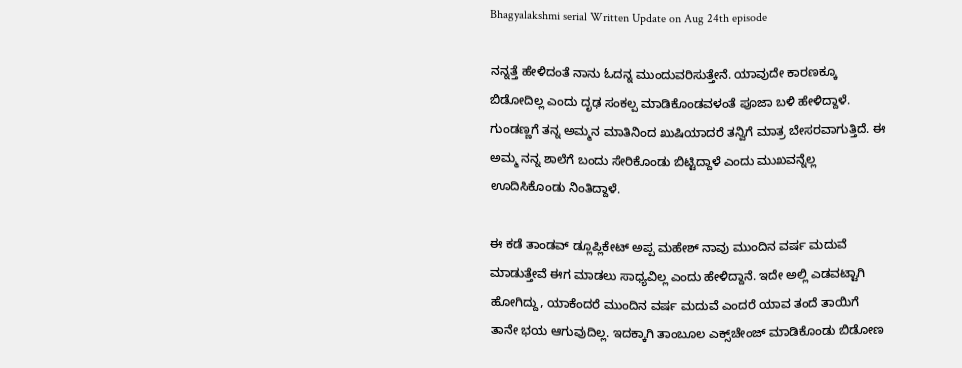Bhagyalakshmi serial Written Update on Aug 24th episode

ನನ್ನತ್ತೆ ಹೇಳಿದಂತೆ ನಾನು ಓದನ್ನ ಮುಂದುವರಿಸುತ್ತೇನೆ. ಯಾವುದೇ ಕಾರಣಕ್ಕೂ ಬಿಡೋದಿಲ್ಲ ಎಂದು ದೃಢ ಸಂಕಲ್ಪ ಮಾಡಿಕೊಂಡವಳಂತೆ ಪೂಜಾ ಬಳಿ ಹೇಳಿದ್ದಾಳೆ. ಗುಂಡಣ್ಣಗೆ ತನ್ನ ಅಮ್ಮನ ಮಾತಿನಿಂದ ಖುಷಿಯಾದರೆ ತನ್ವಿಗೆ ಮಾತ್ರ ಬೇಸರವಾಗುತ್ತಿದೆ. ಈ ಅಮ್ಮ ನನ್ನ ಶಾಲೆಗೆ ಬಂದು ಸೇರಿಕೊಂಡು ಬಿಟ್ಟಿದ್ದಾಳೆ ಎಂದು ಮುಖವನ್ನೆಲ್ಲ ಊದಿಸಿಕೊಂಡು ನಿಂತಿದ್ದಾಳೆ.

ಈ ಕಡೆ ತಾಂಡವ್ ಡ್ಲೂಪ್ಲಿಕೇಟ್ ಅಪ್ಪ ಮಹೇಶ್ ನಾವು ಮುಂದಿನ ವರ್ಷ ಮದುವೆ ಮಾಡುತ್ತೇವೆ ಈಗ ಮಾಡಲು ಸಾಧ್ಯವಿಲ್ಲ ಎಂದು ಹೇಳಿದ್ದಾನೆ. ಇದೇ ಅಲ್ಲಿ ಎಡವಟ್ಟಾಗಿ ಹೋಗಿದ್ದು, ಯಾಕೆಂದರೆ ಮುಂದಿನ ವರ್ಷ ಮದುವೆ ಎಂದರೆ ಯಾವ ತಂದೆ ತಾಯಿಗೆ ತಾನೇ ಭಯ ಆಗುವುದಿಲ್ಲ. ಇದಕ್ಕಾಗಿ ತಾಂಬೂಲ ಎಕ್ಸ್‌ಚೇಂಜ್ ಮಾಡಿಕೊಂಡು ಬಿಡೋಣ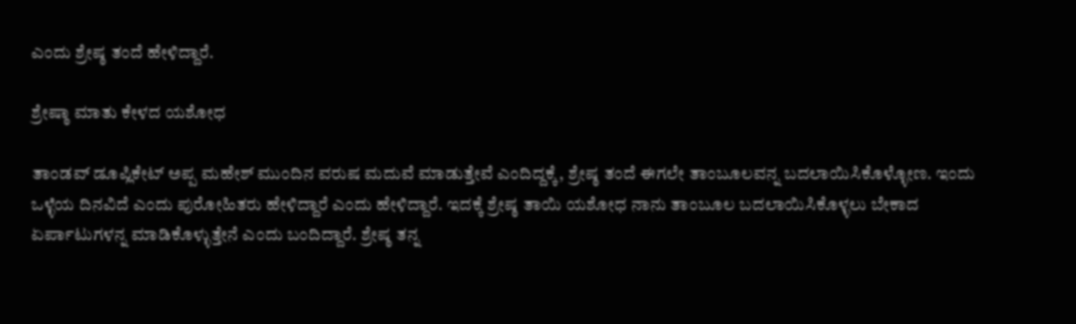ಎಂದು ಶ್ರೇಷ್ಠ ತಂದೆ ಹೇಳಿದ್ದಾರೆ.

ಶ್ರೇಷ್ಠಾ ಮಾತು ಕೇಳದ ಯಶೋಧ

ತಾಂಡವ್ ಡೂಪ್ಲಿಕೇಟ್ ಅಪ್ಪ ಮಹೇಶ್ ಮುಂದಿನ ವರುಷ ಮದುವೆ ಮಾಡುತ್ತೇವೆ ಎಂದಿದ್ದಕ್ಕೆ, ಶ್ರೇಷ್ಠ ತಂದೆ ಈಗಲೇ ತಾಂಬೂಲವನ್ನ ಬದಲಾಯಿಸಿಕೊಳ್ಳೋಣ. ಇಂದು ಒಳ್ಳೆಯ ದಿನವಿದೆ ಎಂದು ಪುರೋಹಿತರು ಹೇಳಿದ್ದಾರೆ ಎಂದು ಹೇಳಿದ್ದಾರೆ. ಇದಕ್ಕೆ ಶ್ರೇಷ್ಠ ತಾಯಿ ಯಶೋಧ ನಾನು ತಾಂಬೂಲ ಬದಲಾಯಿಸಿಕೊಳ್ಳಲು ಬೇಕಾದ ಏರ್ಪಾಟುಗಳನ್ನ ಮಾಡಿಕೊಳ್ಳುತ್ತೇನೆ ಎಂದು ಬಂದಿದ್ದಾರೆ. ಶ್ರೇಷ್ಠ ತನ್ನ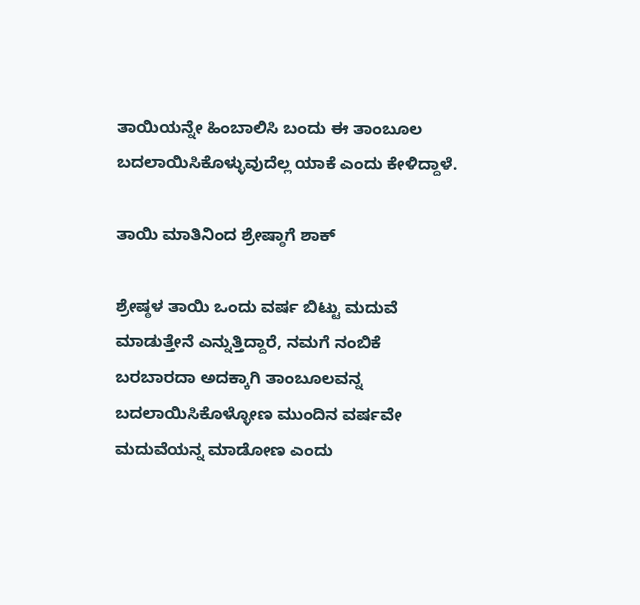ತಾಯಿಯನ್ನೇ ಹಿಂಬಾಲಿಸಿ ಬಂದು ಈ ತಾಂಬೂಲ ಬದಲಾಯಿಸಿಕೊಳ್ಳುವುದೆಲ್ಲ ಯಾಕೆ ಎಂದು ಕೇಳಿದ್ದಾಳೆ.

ತಾಯಿ ಮಾತಿನಿಂದ ಶ್ರೇಷ್ಠಾಗೆ ಶಾಕ್

ಶ್ರೇಷ್ಠಳ ತಾಯಿ ಒಂದು ವರ್ಷ ಬಿಟ್ಟು ಮದುವೆ ಮಾಡುತ್ತೇನೆ ಎನ್ನುತ್ತಿದ್ದಾರೆ, ನಮಗೆ ನಂಬಿಕೆ ಬರಬಾರದಾ ಅದಕ್ಕಾಗಿ ತಾಂಬೂಲವನ್ನ ಬದಲಾಯಿಸಿಕೊಳ್ಳೋಣ ಮುಂದಿನ ವರ್ಷವೇ ಮದುವೆಯನ್ನ ಮಾಡೋಣ ಎಂದು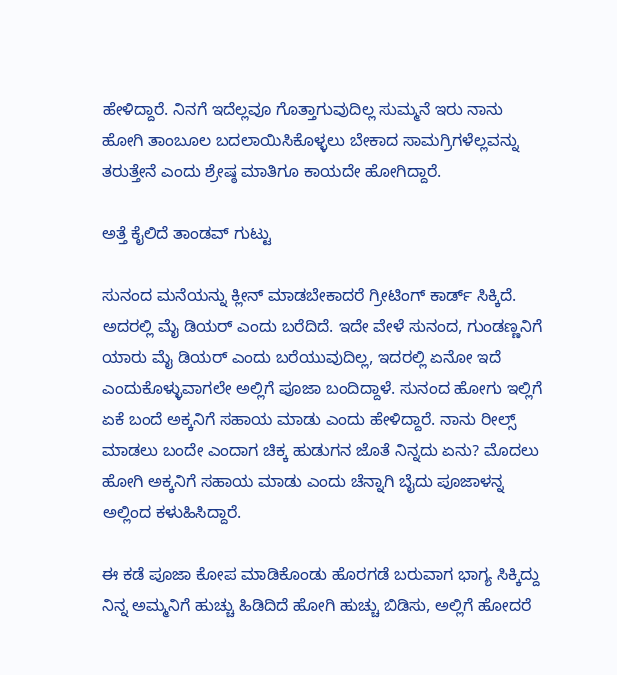ಹೇಳಿದ್ದಾರೆ. ನಿನಗೆ ಇದೆಲ್ಲವೂ ಗೊತ್ತಾಗುವುದಿಲ್ಲ ಸುಮ್ಮನೆ ಇರು ನಾನು ಹೋಗಿ ತಾಂಬೂಲ ಬದಲಾಯಿಸಿಕೊಳ್ಳಲು ಬೇಕಾದ ಸಾಮಗ್ರಿಗಳೆಲ್ಲವನ್ನು ತರುತ್ತೇನೆ ಎಂದು ಶ್ರೇಷ್ಠ ಮಾತಿಗೂ ಕಾಯದೇ ಹೋಗಿದ್ದಾರೆ.

ಅತ್ತೆ ಕೈಲಿದೆ ತಾಂಡವ್ ಗುಟ್ಟು

ಸುನಂದ ಮನೆಯನ್ನು ಕ್ಲೀನ್ ಮಾಡಬೇಕಾದರೆ ಗ್ರೀಟಿಂಗ್ ಕಾರ್ಡ್ ಸಿಕ್ಕಿದೆ. ಅದರಲ್ಲಿ ಮೈ ಡಿಯರ್ ಎಂದು ಬರೆದಿದೆ. ಇದೇ ವೇಳೆ ಸುನಂದ, ಗುಂಡಣ್ಣನಿಗೆ ಯಾರು ಮೈ ಡಿಯರ್ ಎಂದು ಬರೆಯುವುದಿಲ್ಲ, ಇದರಲ್ಲಿ ಏನೋ ಇದೆ ಎಂದುಕೊಳ್ಳುವಾಗಲೇ ಅಲ್ಲಿಗೆ ಪೂಜಾ ಬಂದಿದ್ದಾಳೆ. ಸುನಂದ ಹೋಗು ಇಲ್ಲಿಗೆ ಏಕೆ ಬಂದೆ ಅಕ್ಕನಿಗೆ ಸಹಾಯ ಮಾಡು ಎಂದು ಹೇಳಿದ್ದಾರೆ. ನಾನು ರೀಲ್ಸ್‌ ಮಾಡಲು ಬಂದೇ ಎಂದಾಗ ಚಿಕ್ಕ ಹುಡುಗನ ಜೊತೆ ನಿನ್ನದು ಏನು? ಮೊದಲು ಹೋಗಿ ಅಕ್ಕನಿಗೆ ಸಹಾಯ ಮಾಡು ಎಂದು ಚೆನ್ನಾಗಿ ಬೈದು ಪೂಜಾಳನ್ನ ಅಲ್ಲಿಂದ ಕಳುಹಿಸಿದ್ದಾರೆ.

ಈ ಕಡೆ ಪೂಜಾ ಕೋಪ ಮಾಡಿಕೊಂಡು ಹೊರಗಡೆ ಬರುವಾಗ ಭಾಗ್ಯ ಸಿಕ್ಕಿದ್ದು ನಿನ್ನ ಅಮ್ಮನಿಗೆ ಹುಚ್ಚು ಹಿಡಿದಿದೆ ಹೋಗಿ ಹುಚ್ಚು ಬಿಡಿಸು, ಅಲ್ಲಿಗೆ ಹೋದರೆ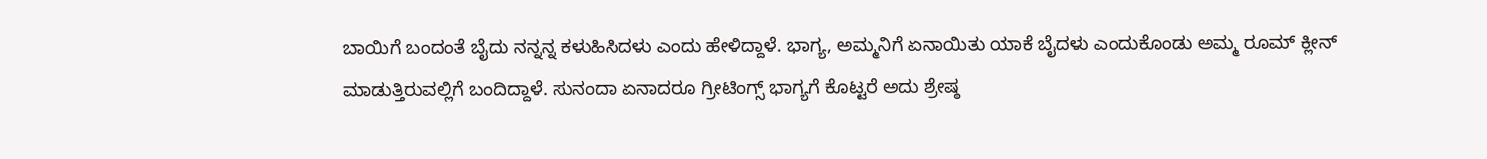ಬಾಯಿಗೆ ಬಂದಂತೆ ಬೈದು ನನ್ನನ್ನ ಕಳುಹಿಸಿದಳು ಎಂದು ಹೇಳಿದ್ದಾಳೆ. ಭಾಗ್ಯ, ಅಮ್ಮನಿಗೆ ಏನಾಯಿತು ಯಾಕೆ ಬೈದಳು ಎಂದುಕೊಂಡು ಅಮ್ಮ ರೂಮ್ ಕ್ಲೀನ್ ಮಾಡುತ್ತಿರುವಲ್ಲಿಗೆ ಬಂದಿದ್ದಾಳೆ. ಸುನಂದಾ ಏನಾದರೂ ಗ್ರೀಟಿಂಗ್ಸ್ ಭಾಗ್ಯಗೆ ಕೊಟ್ಟರೆ ಅದು ಶ್ರೇಷ್ಠ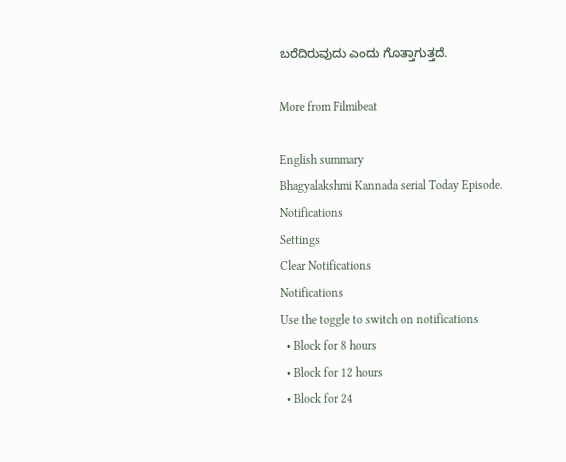ಬರೆದಿರುವುದು ಎಂದು ಗೊತ್ತಾಗುತ್ತದೆ.

More from Filmibeat

English summary
Bhagyalakshmi Kannada serial Today Episode.
Notifications
Settings
Clear Notifications
Notifications
Use the toggle to switch on notifications
  • Block for 8 hours
  • Block for 12 hours
  • Block for 24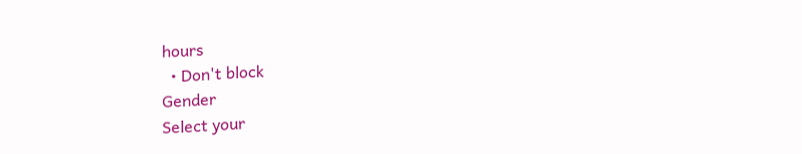hours
  • Don't block
Gender
Select your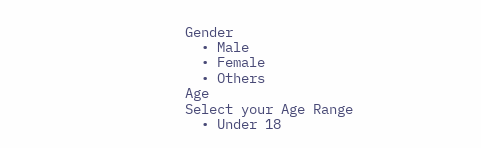Gender
  • Male
  • Female
  • Others
Age
Select your Age Range
  • Under 18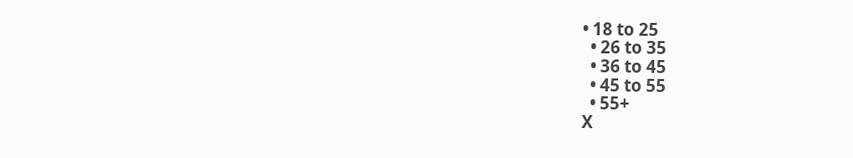• 18 to 25
  • 26 to 35
  • 36 to 45
  • 45 to 55
  • 55+
X